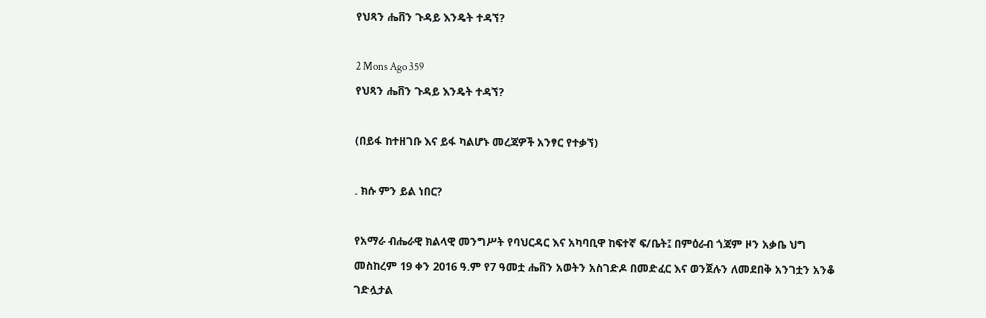የህጻን ሔቨን ጉዳይ እንዴት ተዳኘ?

2 Mons Ago 359
የህጻን ሔቨን ጉዳይ እንዴት ተዳኘ?

(በይፋ ከተዘገቡ እና ይፋ ካልሆኑ መረጃዎች አንፃር የተቃኘ)

. ክሱ ምን ይል ነበር?

የአማራ ብሔራዊ ክልላዊ መንግሥት የባህርዳር እና አካባቢዋ ከፍተኛ ፍ/ቤት፤ በምዕራብ ጎጃም ዞን አቃቤ ህግ መስከረም 19 ቀን 2016 ዓ.ም የ7 ዓመቷ ሔቨን አወትን አስገድዶ በመድፈር እና ወንጀሉን ለመደበቅ አንገቷን አንቆ ገድሏታል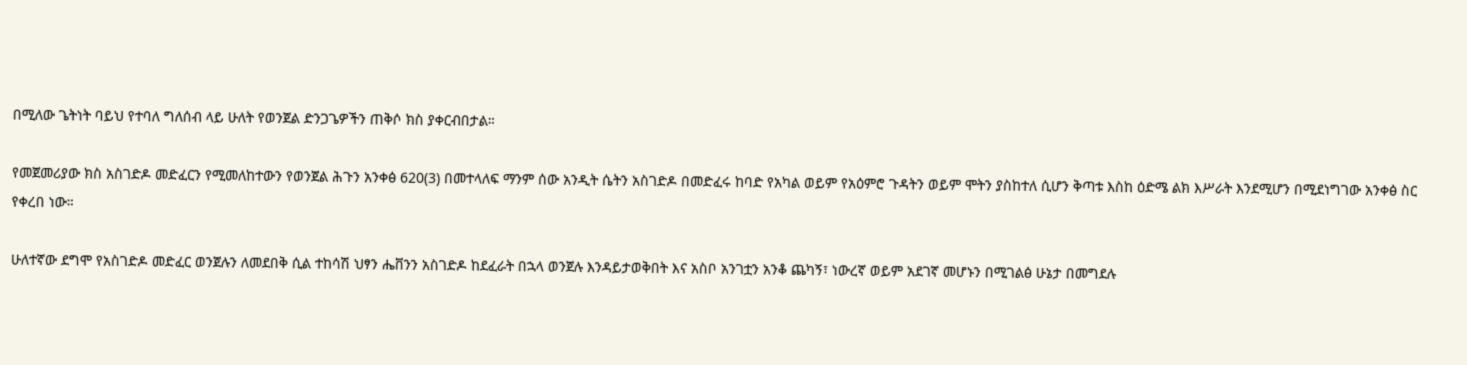በሚለው ጌትነት ባይህ የተባለ ግለሰብ ላይ ሁለት የወንጀል ድንጋጌዎችን ጠቅሶ ክስ ያቀርብበታል።

የመጀመሪያው ክስ አስገድዶ መድፈርን የሚመለከተውን የወንጀል ሕጉን አንቀፅ 620(3) በመተላለፍ ማንም ሰው አንዲት ሴትን አስገድዶ በመድፈሩ ከባድ የአካል ወይም የአዕምሮ ጉዳትን ወይም ሞትን ያስከተለ ሲሆን ቅጣቱ እስከ ዕድሜ ልክ እሥራት እንደሚሆን በሚደነግገው አንቀፅ ስር የቀረበ ነው።

ሁለተኛው ደግሞ የአስገድዶ መድፈር ወንጀሉን ለመደበቅ ሲል ተከሳሽ ህፃን ሔቨንን አስገድዶ ከደፈራት በኋላ ወንጀሉ እንዳይታወቅበት እና አስቦ አንገቷን አንቆ ጨካኝ፣ ነውረኛ ወይም አደገኛ መሆኑን በሚገልፅ ሁኔታ በመግደሉ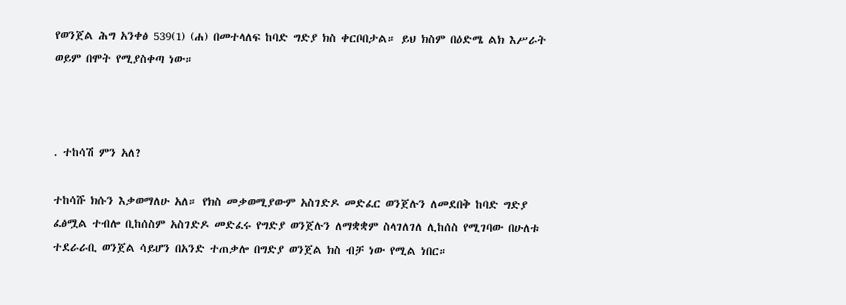የወንጀል ሕግ አንቀፅ 539(1) (ሐ) በመተላለፍ ከባድ ግድያ ክስ ቀርቦበታል። ይህ ክስም በዕድሜ ልክ እሥራት ወይም በሞት የሚያስቀጣ ነው።



. ተከሳሽ ምን አለ?

ተከሳሹ ክሱን እቃወማለሁ አለ። የክስ መቃወሚያውም አስገድዶ መድፈር ወንጀሉን ለመደበቅ ከባድ ግድያ ፈፅሟል ተብሎ ቢከሰስም አስገድዶ መድፈሩ የግድያ ወንጀሉን ለማቋቋም ስላገለገለ ሊከሰስ የሚገባው በሁለቱ ተደራራቢ ወንጀል ሳይሆን በአንድ ተጠቃሎ በግድያ ወንጀል ክስ ብቻ ነው የሚል ነበር።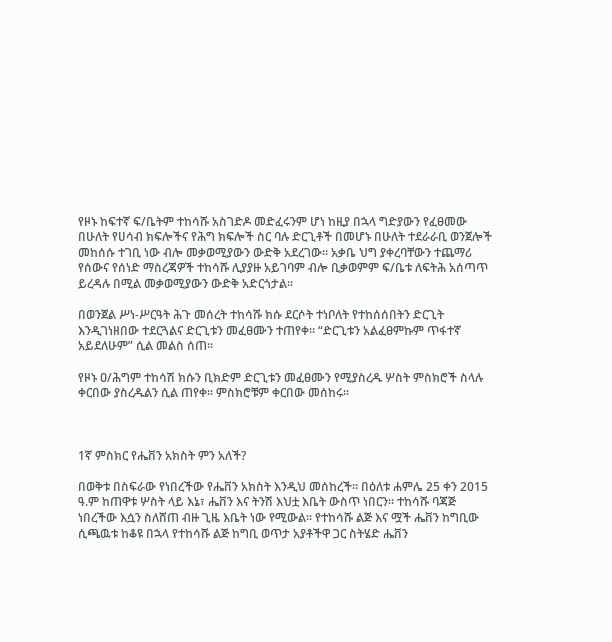የዞኑ ከፍተኛ ፍ/ቤትም ተከሳሹ አስገድዶ መድፈሩንም ሆነ ከዚያ በኋላ ግድያውን የፈፀመው በሁለት የሀሳብ ክፍሎችና የሕግ ክፍሎች ስር ባሉ ድርጊቶች በመሆኑ በሁለት ተደራራቢ ወንጀሎች መከሰሱ ተገቢ ነው ብሎ መቃወሚያውን ውድቅ አደረገው። አቃቤ ህግ ያቀረባቸውን ተጨማሪ የሰውና የሰነድ ማስረጃዎች ተከሳሹ ሊያያዙ አይገባም ብሎ ቢቃወምም ፍ/ቤቱ ለፍትሕ አሰጣጥ ይረዳሉ በሚል መቃወሚያውን ውድቅ አድርጎታል።

በወንጀል ሥነ-ሥርዓት ሕጉ መሰረት ተከሳሹ ክሱ ደርሶት ተነቦለት የተከሰሰበትን ድርጊት እንዲገነዘበው ተደርጓልና ድርጊቱን መፈፀሙን ተጠየቀ። “ድርጊቱን አልፈፀምኩም ጥፋተኛ አይደለሁም” ሲል መልስ ሰጠ።

የዞኑ ዐ/ሕግም ተከሳሽ ክሱን ቢክድም ድርጊቱን መፈፀሙን የሚያስረዱ ሦስት ምስክሮች ስላሉ ቀርበው ያስረዱልን ሲል ጠየቀ። ምስክሮቹም ቀርበው መሰከሩ።



1ኛ ምስክር የሔቨን አክስት ምን አለች?

በወቅቱ በስፍራው የነበረችው የሔቨን አክስት እንዲህ መሰከረች። በዕለቱ ሐምሌ 25 ቀን 2015 ዓ.ም ከጠዋቱ ሦስት ላይ እኔ፣ ሔቨን እና ትንሽ እህቷ እቤት ውስጥ ነበርን። ተከሳሹ ባጃጅ ነበረችው እሷን ስለሸጠ ብዙ ጊዜ እቤት ነው የሚውል። የተከሳሹ ልጅ እና ሟች ሔቨን ከግቢው ሲጫዉቱ ከቆዩ በኋላ የተከሳሹ ልጅ ከግቢ ወጥታ አያቶችዋ ጋር ስትሄድ ሔቨን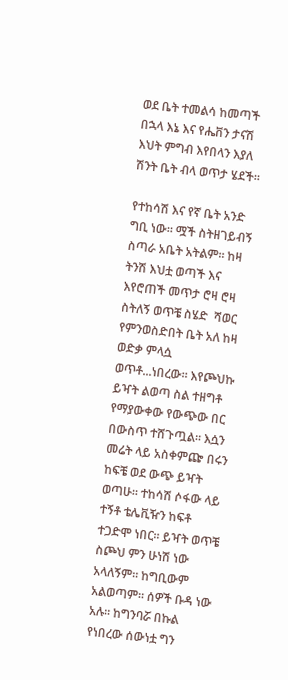ወደ ቤት ተመልሳ ከመጣች በኋላ እኔ እና የሔቨን ታናሽ እህት ምግብ እየበላን እያለ ሽንት ቤት ብላ ወጥታ ሄደች።

የተከሳሽ እና የኛ ቤት አንድ ግቢ ነው። ሟች ስትዘገይብኝ ስጣራ አቤት አትልም። ከዛ ትንሽ እህቷ ወጣች እና እየሮጠች መጥታ ሮዛ ሮዛ ስትለኝ ወጥቼ ስሄድ  ሻወር የምንወስድበት ቤት አለ ከዛ ወድቃ ምላሷ ወጥቶ...ነበረው። እየጮህኩ ይዣት ልወጣ ስል ተዘግቶ የማያውቀው የውጭው በር  በውስጥ ተሸጉጧል። እሷን መሬት ላይ አስቀምጬ በሩን ከፍቼ ወደ ውጭ ይዣት ወጣሁ። ተከሳሽ ሶፋው ላይ ተኝቶ ቴሌቪዥን ከፍቶ ተጋድሞ ነበር። ይዣት ወጥቼ ስጮህ ምን ሁነሽ ነው አላለኝም። ከግቢውም አልወጣም። ሰዎች ቡዳ ነው አሉ። ከግንባሯ በኩል የነበረው ሰውነቷ ግን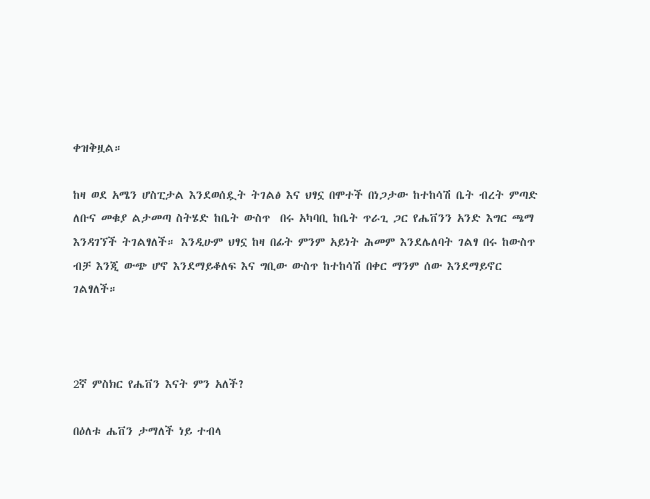ቀዝቅዟል።

ከዛ ወደ አሜን ሆስፒታል እንደወሰዷት ትገልፅ እና ህፃኗ በሞተች በነጋታው ከተከሳሽ ቤት ብረት ምጣድ ለቡና መቁያ ልታመጣ ስትሄድ ከቤት ውስጥ  በሩ አካባቢ ከቤት ጥራጊ ጋር የሔቨንን አንድ እግር ጫማ እንዳገኘች ትገልፃለች። እንዲሁም ህፃኗ ከዛ በፊት ምንም አይነት ሕመም እንደሌለባት ገልፃ በሩ ከውስጥ ብቻ እንጂ ውጭ ሆኖ እንደማይቆለፍ እና ግቢው ውስጥ ከተከሳሽ በቀር ማንም ሰው እንደማይኖር ገልፃለች።



2ኛ ምስክር የሔቨን እናት ምን አለች?

በዕለቱ ሔቨን ታማለች ነይ ተብላ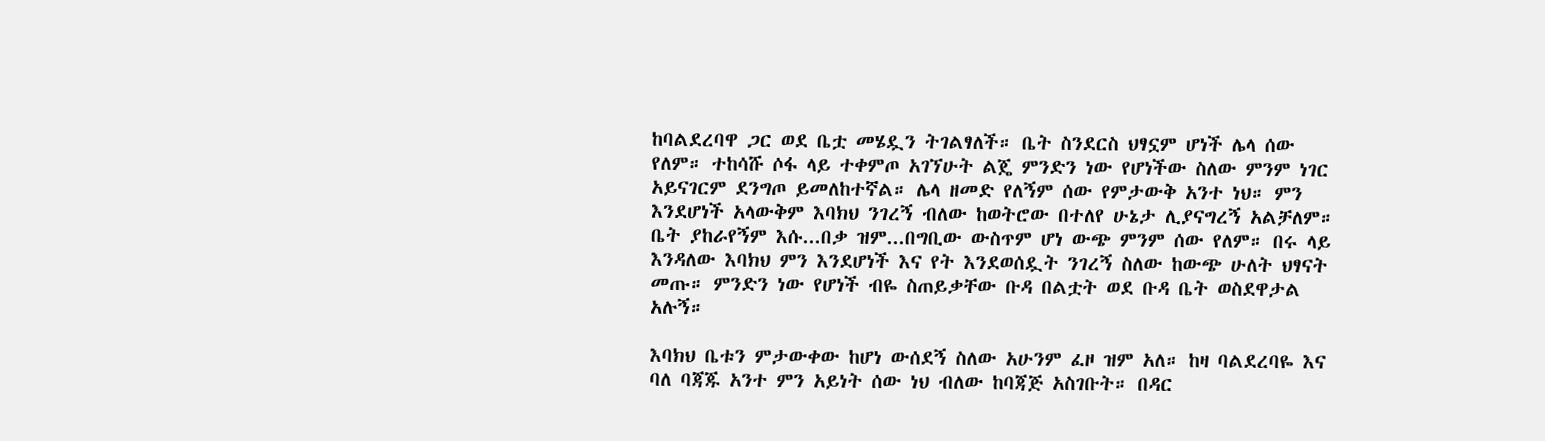ከባልደረባዋ ጋር ወደ ቤቷ መሄዷን ትገልፃለች። ቤት ስንደርስ ህፃኗም ሆነች ሌላ ሰው የለም። ተከሳሹ ሶፋ ላይ ተቀምጦ አገኘሁት ልጄ ምንድን ነው የሆነችው ስለው ምንም ነገር አይናገርም ደንግጦ ይመለከተኛል። ሌላ ዘመድ የለኝም ሰው የምታውቅ አንተ ነህ። ምን እንደሆነች አላውቅም እባክህ ንገረኝ ብለው ከወትሮው በተለየ ሁኔታ ሊያናግረኝ አልቻለም። ቤት ያከራየኝም እሱ...በቃ ዝም...በግቢው ውስጥም ሆነ ውጭ ምንም ሰው የለም። በሩ ላይ እንዳለው እባክህ ምን እንደሆነች እና የት እንደወሰዷት ንገረኝ ስለው ከውጭ ሁለት ህፃናት መጡ። ምንድን ነው የሆነች ብዬ ስጠይቃቸው ቡዳ በልቷት ወደ ቡዳ ቤት ወስደዋታል አሉኝ።

እባክህ ቤቱን ምታውቀው ከሆነ ውሰደኝ ስለው አሁንም ፈዞ ዝም አለ። ከዛ ባልደረባዬ እና ባለ ባጃጁ አንተ ምን አይነት ሰው ነህ ብለው ከባጃጅ አስገቡት። በዳር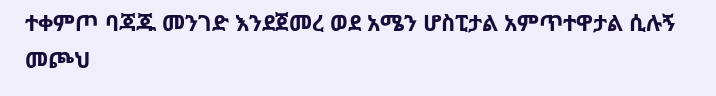ተቀምጦ ባጃጁ መንገድ እንደጀመረ ወደ አሜን ሆስፒታል አምጥተዋታል ሲሉኝ መጮህ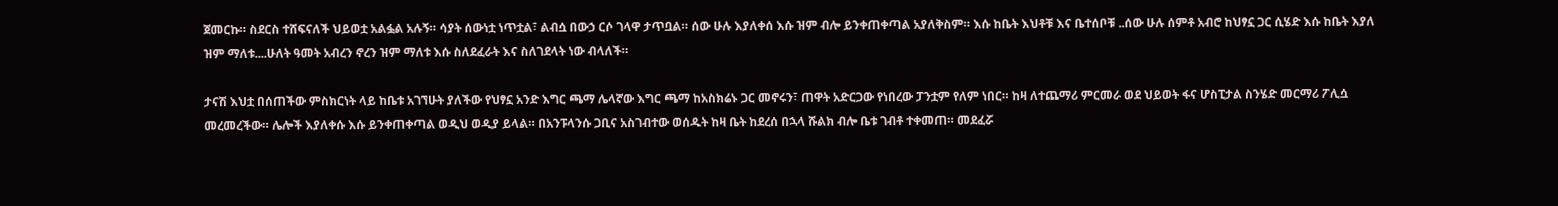ጀመርኩ። ስደርስ ተሸፍናለች ህይወቷ አልፏል አሉኝ። ሳያት ሰውነቷ ነጥቷል፣ ልብሷ በውኃ ርሶ ገላዋ ታጥቧል። ሰው ሁሉ እያለቀሰ እሱ ዝም ብሎ ይንቀጠቀጣል አያለቅስም። እሱ ከቤት እህቶቹ እና ቤተሰቦቹ ..ሰው ሁሉ ሰምቶ አብሮ ከህፃኗ ጋር ሲሄድ እሱ ከቤት እያለ ዝም ማለቱ....ሁለት ዓመት አብረን ኖረን ዝም ማለቱ እሱ ስለደፈራት እና ስለገደላት ነው ብላለች።

ታናሽ እህቷ በሰጠችው ምስክርነት ላይ ከቤቱ አገኘሁት ያለችው የህፃኗ አንድ እግር ጫማ ሌላኛው እግር ጫማ ከአስክሬኑ ጋር መኖሩን፣ ጠዋት አድርጋው የነበረው ፓንቷም የለም ነበር። ከዛ ለተጨማሪ ምርመራ ወደ ህይወት ፋና ሆስፒታል ስንሄድ መርማሪ ፖሊሷ መረመረችው። ሌሎች እያለቀሱ እሱ ይንቀጠቀጣል ወዲህ ወዲያ ይላል። በአንፑላንሱ ጋቢና አስገብተው ወሰዱት ከዛ ቤት ከደረሰ በኋላ ሹልክ ብሎ ቤቱ ገብቶ ተቀመጠ። መደፈሯ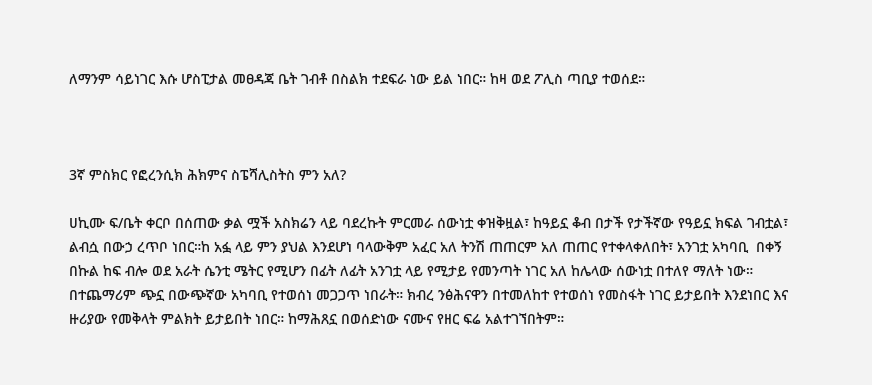ለማንም ሳይነገር እሱ ሆስፒታል መፀዳጃ ቤት ገብቶ በስልክ ተደፍራ ነው ይል ነበር። ከዛ ወደ ፖሊስ ጣቢያ ተወሰደ።



3ኛ ምስክር የፎረንሲክ ሕክምና ስፔሻሊስትስ ምን አለ?

ሀኪሙ ፍ/ቤት ቀርቦ በሰጠው ቃል ሟች አስክሬን ላይ ባደረኩት ምርመራ ሰውነቷ ቀዝቅዟል፣ ከዓይኗ ቆብ በታች የታችኛው የዓይኗ ክፍል ገብቷል፣ ልብሷ በውኃ ረጥቦ ነበር።ከ አፏ ላይ ምን ያህል እንደሆነ ባላውቅም አፈር አለ ትንሽ ጠጠርም አለ ጠጠር የተቀላቀለበት፣ አንገቷ አካባቢ  በቀኝ በኩል ከፍ ብሎ ወደ አራት ሴንቲ ሜትር የሚሆን በፊት ለፊት አንገቷ ላይ የሚታይ የመንጣት ነገር አለ ከሌላው ሰውነቷ በተለየ ማለት ነው። በተጨማሪም ጭኗ በውጭኛው አካባቢ የተወሰነ መጋጋጥ ነበራት። ክብረ ንፅሕናዋን በተመለከተ የተወሰነ የመስፋት ነገር ይታይበት እንደነበር እና ዙሪያው የመቅላት ምልክት ይታይበት ነበር። ከማሕጸኗ በወሰድነው ናሙና የዘር ፍሬ አልተገኘበትም።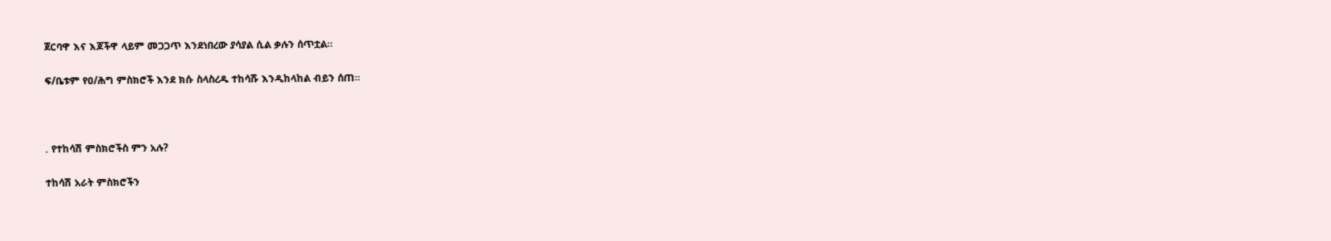ጀርባዋ እና እጆችዋ ላይም መጋጋጥ እንደነበረው ያሳያል ሲል ቃሉን ሰጥቷል።

ፍ/ቤቱም የዐ/ሕግ ምስክሮች እንደ ክሱ ስላስረዱ ተከሳሹ እንዲከላከል ብይን ሰጠ።



. የተከሳሽ ምስክሮችስ ምን አሉ?

ተከሳሽ አራት ምስክሮችን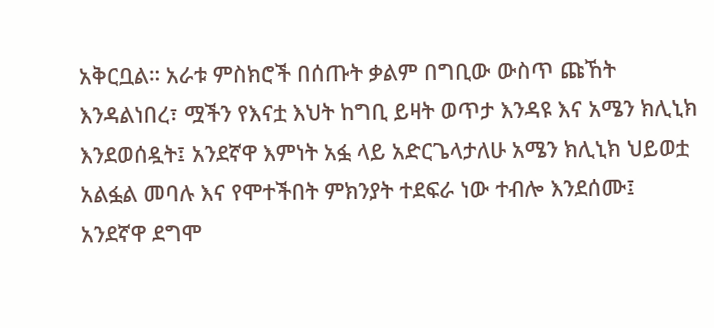አቅርቧል። አራቱ ምስክሮች በሰጡት ቃልም በግቢው ውስጥ ጩኸት እንዳልነበረ፣ ሟችን የእናቷ እህት ከግቢ ይዛት ወጥታ እንዳዩ እና አሜን ክሊኒክ እንደወሰዷት፤ አንደኛዋ እምነት አፏ ላይ አድርጌላታለሁ አሜን ክሊኒክ ህይወቷ አልፏል መባሉ እና የሞተችበት ምክንያት ተደፍራ ነው ተብሎ እንደሰሙ፤ አንደኛዋ ደግሞ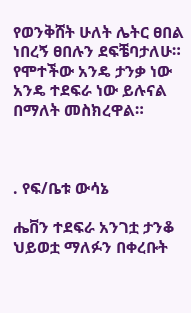የወንቅሸት ሁለት ሌትር ፀበል ነበረኝ ፀበሉን ደፍቼባታለሁ። የሞተችው አንዴ ታንቃ ነው አንዴ ተደፍራ ነው ይሉናል በማለት መስክረዋል።



. የፍ/ቤቱ ውሳኔ

ሔቨን ተደፍራ አንገቷ ታንቆ ህይወቷ ማለፉን በቀረቡት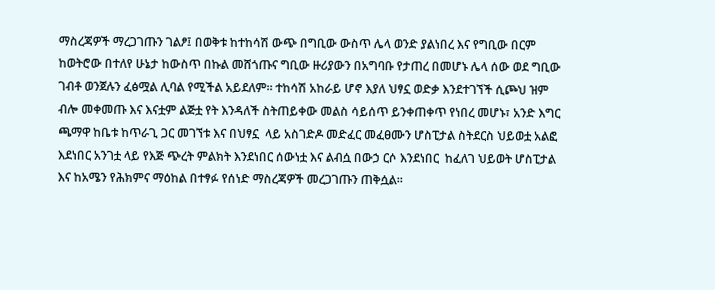ማስረጃዎች ማረጋገጡን ገልፆ፤ በወቅቱ ከተከሳሽ ውጭ በግቢው ውስጥ ሌላ ወንድ ያልነበረ እና የግቢው በርም ከወትሮው በተለየ ሁኔታ ከውስጥ በኩል መሸጎጡና ግቢው ዙሪያውን በአግባቡ የታጠረ በመሆኑ ሌላ ሰው ወደ ግቢው ገብቶ ወንጀሉን ፈፅሟል ሊባል የሚችል አይደለም። ተከሳሽ አከራይ ሆኖ እያለ ህፃኗ ወድቃ እንደተገኘች ሲጮህ ዝም ብሎ መቀመጡ እና እናቷም ልጅቷ የት እንዳለች ስትጠይቀው መልስ ሳይሰጥ ይንቀጠቀጥ የነበረ መሆኑ፣ አንድ እግር ጫማዋ ከቤቱ ከጥራጊ ጋር መገኘቱ እና በህፃኗ  ላይ አስገድዶ መድፈር መፈፀሙን ሆስፒታል ስትደርስ ህይወቷ አልፎ እደነበር አንገቷ ላይ የእጅ ጭረት ምልክት እንደነበር ሰውነቷ እና ልብሷ በውኃ ርሶ እንደነበር  ከፈለገ ህይወት ሆስፒታል እና ከአሜን የሕክምና ማዕከል በተፃፉ የሰነድ ማስረጃዎች መረጋገጡን ጠቅሷል።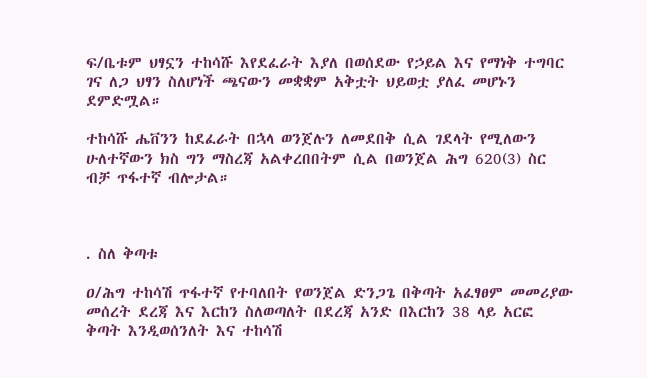ፍ/ቤቱም ህፃኗን ተከሳሹ እየደፈራት እያለ በወሰደው የኃይል እና የማነቅ ተግባር ገና ለጋ ህፃን ስለሆነች ጫናውን መቋቋም አቅቷት ህይወቷ ያለፈ መሆኑን ደምድሟል።

ተከሳሹ ሔቨንን ከደፈራት በኋላ ወንጀሉን ለመደበቅ ሲል ገደላት የሚለውን ሁለተኛውን ክስ ግን ማስረጃ አልቀረበበትም ሲል በወንጀል ሕግ 620(3) ስር ብቻ ጥፋተኛ ብሎታል።



. ስለ ቅጣቱ

ዐ/ሕግ ተከሳሽ ጥፋተኛ የተባለበት የወንጀል ድንጋጌ በቅጣት አፈፃፀም መመሪያው መሰረት ደረጃ እና እርከን ስለወጣለት በደረጃ አንድ በእርከን 38 ላይ አርፎ ቅጣት እንዲወሰንለት እና ተከሳሽ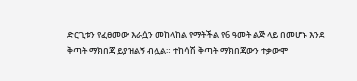ድርጊቱን የፈፀመው እራሷን መከላከል የማትችል የ6 ዓመት ልጅ ላይ በመሆኑ እንደ ቅጣት ማክበጃ ይያዝልኝ ብሏል። ተከሳሽ ቅጣት ማክበጃውን ተቃውሞ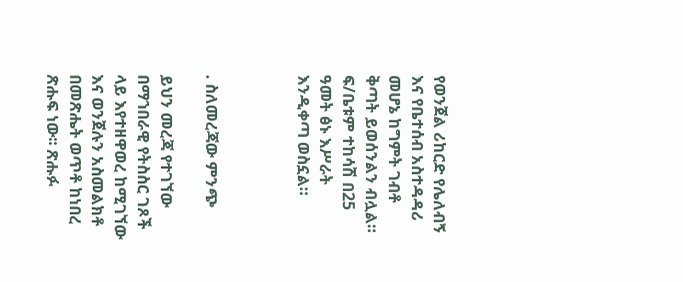የወንጀል ሪከርድ የሌለብኝ እና የቤተሰብ አስተዳዳሪ መሆኔ ከግምት ገብቶ ቅጣት ይወሰንልን ብሏል።   ፍ/ቤቱም ተከሳሽ በ25 ዓመት ፅኑ እሥራት እንዲቀጣ ወስኗል።



. ስለመረጃው ምንጭ

ይህን መረጃ የተገኘው በማኀበራዊ የትስስር ገጾች ላይ እየተዘዋወረ ከሚገኘው እና ወንጀሉን አስመልክቶ በመጽሔት ወጥቶ ከነበረ ጽሑፍ ነው፡፡ ጽሑፉ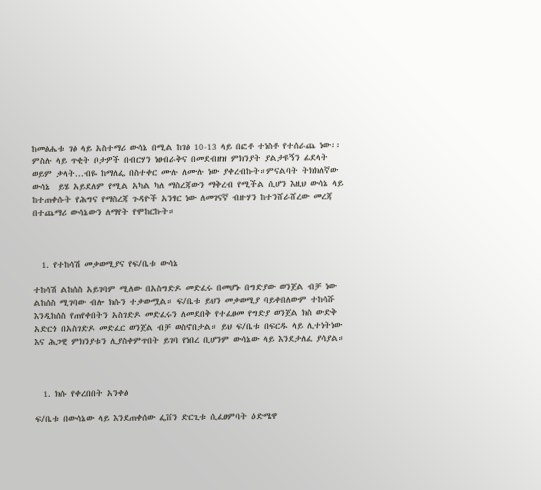ከመፅሔቱ ገፅ ላይ አስተማሪ ውሳኔ በሚል ከገፅ 10-13 ላይ በፎቶ ተነስቶ የተሰራጨ ነው፡፡ ምስሉ ላይ ጥቂት ቦታዎች በብርሃን ነፀብራቅና በመደብዘዝ ምክንያት ያልታዩኝን ፊደላት ወይም ቃላት...ብዬ ከማለፌ በስተቀር ሙሉ ለሙሉ ነው ያቀረብኩት።ምናልባት ትክክለኛው ውሳኔ  ይሄ አይደለም የሚል አካል ካለ ማስረጃውን ማቅረብ የሚችል ሲሆን እዚህ ውሳኔ ላይ ከተጠቀሱት የሕግና የማስረጃ ጉዳዮች አንፃር ነው ለመገናኛ ብዙሃን ከተንሸራሸረው መረጃ በተጨማሪ ውሳኔውን ለማየት የሞከርኩት።



  1. የተከሳሽ መቃወሚያና የፍ/ቤቱ ውሳኔ

ተከሳሽ ልከሰስ አይገባም ሚለው በአስግድዶ መድፈሩ በመሆኑ በግድያው ወንጀል ብቻ ነው ልከሰስ ሚገባው ብሎ ክሱን ተቃውሟል። ፍ/ቤቱ ይህን መቃወሚያ ባይቀበለውም ተከሳሹ እንዲከሰስ የጠየቀበትን አስገድዶ መድፈሩን ለመደበቅ የተፈፀመ የግድያ ወንጀል ክስ ውድቅ አድርጎ በአስገድዶ መድፈር ወንጀል ብቻ ወስኖበታል። ይህ ፍ/ቤቱ በፍርዱ ላይ ሊተነትነው እና ሕጋዊ ምክንያቱን ሊያስቀምጥበት ይገባ የነበረ ቢሆንም ውሳኔው ላይ እንደታለፈ ያሳያል።



  1. ክሱ የቀረበበት አንቀፅ

ፍ/ቤቱ በውሳኔው ላይ እንደጠቀሰው ፌቨን ድርጊቱ ሲፈፀምባት ዕድሜዋ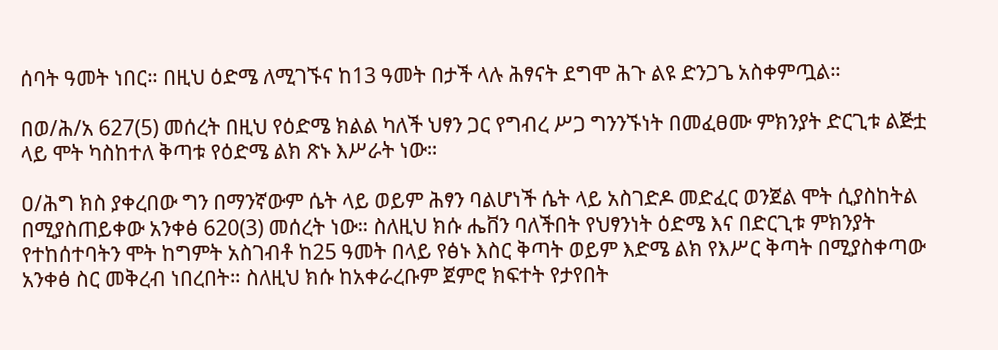ሰባት ዓመት ነበር። በዚህ ዕድሜ ለሚገኙና ከ13 ዓመት በታች ላሉ ሕፃናት ደግሞ ሕጉ ልዩ ድንጋጌ አስቀምጧል።

በወ/ሕ/አ 627(5) መሰረት በዚህ የዕድሜ ክልል ካለች ህፃን ጋር የግብረ ሥጋ ግንንኙነት በመፈፀሙ ምክንያት ድርጊቱ ልጅቷ ላይ ሞት ካስከተለ ቅጣቱ የዕድሜ ልክ ጽኑ እሥራት ነው።

ዐ/ሕግ ክስ ያቀረበው ግን በማንኛውም ሴት ላይ ወይም ሕፃን ባልሆነች ሴት ላይ አስገድዶ መድፈር ወንጀል ሞት ሲያስከትል በሚያስጠይቀው አንቀፅ 620(3) መሰረት ነው። ስለዚህ ክሱ ሔቨን ባለችበት የህፃንነት ዕድሜ እና በድርጊቱ ምክንያት የተከሰተባትን ሞት ከግምት አስገብቶ ከ25 ዓመት በላይ የፅኑ እስር ቅጣት ወይም እድሜ ልክ የእሥር ቅጣት በሚያስቀጣው አንቀፅ ስር መቅረብ ነበረበት። ስለዚህ ክሱ ከአቀራረቡም ጀምሮ ክፍተት የታየበት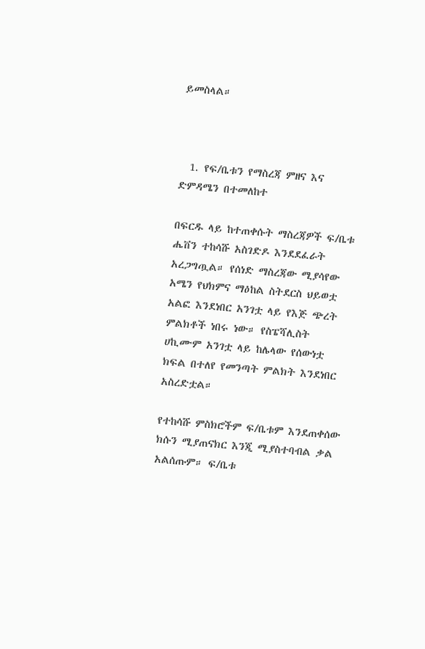ይመስላል።



  1. የፍ/ቤቱን የማስረጃ ምዘና እና ድምዳሜን በተመለከተ

በፍርዱ ላይ ከተጠቀሱት ማስረጃዎች ፍ/ቤቱ ሔቨን ተከሳሹ አስገድዶ እንደደፈራት አረጋግጧል። የሰነድ ማስረጃው ሚያሳየው አሜን የህክምና ማዕከል ስትደርስ ህይወቷ አልፎ እንደነበር አንገቷ ላይ የእጅ ጭረት ምልክቶች ነበሩ ነው። የስፔሻሊስት ሀኪሙም አንገቷ ላይ ከሌላው የሰውነቷ ክፍል በተለየ የመንጣት ምልክት እንደነበር አስረድቷል።

የተከሳሹ ምስክሮችም ፍ/ቤቱም እንደጠቀሰው ክሱን ሚያጠናክር እንጂ ሚያስተባብል ቃል አልሰጡም። ፍ/ቤቱ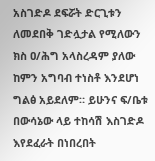አስገድዶ ደፍሯት ድርጊቱን ለመደበቅ ገድሏታል የሚለውን ክስ ዐ/ሕግ አላስረዳም ያለው ከምን አግባብ ተነስቶ እንደሆነ ግልፅ አይደለም። ይሁንና ፍ/ቤቱ በውሳኔው ላይ ተከሳሽ እስገድዶ እየደፈራት በነበረበት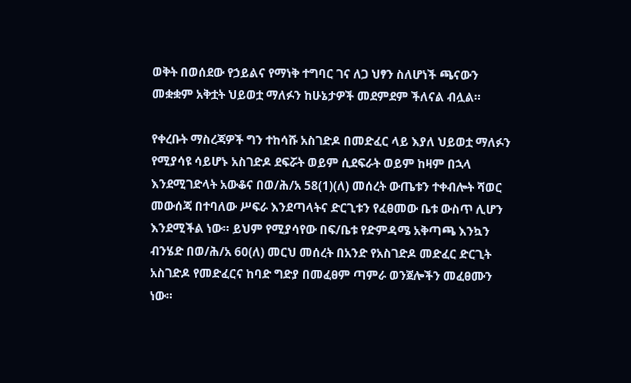ወቅት በወሰደው የኃይልና የማነቅ ተግባር ገና ለጋ ህፃን ስለሆነች ጫናውን መቋቋም አቅቷት ህይወቷ ማለፉን ከሁኔታዎች መደምደም ችለናል ብሏል።

የቀረቡት ማስረጃዎች ግን ተከሳሹ አስገድዶ በመድፈር ላይ እያለ ህይወቷ ማለፉን የሚያሳዩ ሳይሆኑ አስገድዶ ደፍሯት ወይም ሲደፍራት ወይም ከዛም በኋላ እንደሚገድላት አውቆና በወ/ሕ/አ 58(1)(ለ) መሰረት ውጤቱን ተቀብሎት ሻወር መውሰጃ በተባለው ሥፍራ እንደጣላትና ድርጊቱን የፈፀመው ቤቱ ውስጥ ሊሆን እንደሚችል ነው። ይህም የሚያሳየው በፍ/ቤቱ የድምዳሜ አቅጣጫ እንኳን ብንሄድ በወ/ሕ/አ 60(ለ) መርህ መሰረት በአንድ የአስገድዶ መድፈር ድርጊት አስገድዶ የመድፈርና ከባድ ግድያ በመፈፀም ጣምራ ወንጀሎችን መፈፀሙን ነው።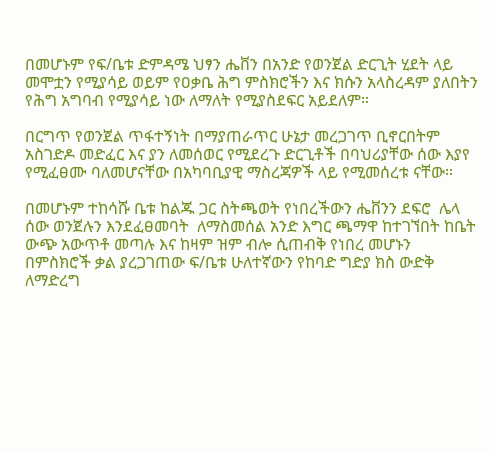በመሆኑም የፍ/ቤቱ ድምዳሜ ህፃን ሔቨን በአንድ የወንጀል ድርጊት ሂደት ላይ መሞቷን የሚያሳይ ወይም የዐቃቤ ሕግ ምስክሮችን እና ክሱን አላስረዳም ያለበትን የሕግ አግባብ የሚያሳይ ነው ለማለት የሚያስደፍር አይደለም።

በርግጥ የወንጀል ጥፋተኝነት በማያጠራጥር ሁኔታ መረጋገጥ ቢኖርበትም አስገድዶ መድፈር እና ያን ለመሰወር የሚደረጉ ድርጊቶች በባህሪያቸው ሰው እያየ የሚፈፀሙ ባለመሆናቸው በአካባቢያዊ ማስረጃዎች ላይ የሚመሰረቱ ናቸው።

በመሆኑም ተከሳሹ ቤቱ ከልጁ ጋር ስትጫወት የነበረችውን ሔቨንን ደፍሮ  ሌላ ሰው ወንጀሉን እንደፈፀመባት  ለማስመሰል አንድ እግር ጫማዋ ከተገኘበት ከቤት ውጭ አውጥቶ መጣሉ እና ከዛም ዝም ብሎ ሲጠብቅ የነበረ መሆኑን በምስክሮች ቃል ያረጋገጠው ፍ/ቤቱ ሁለተኛውን የከባድ ግድያ ክስ ውድቅ ለማድረግ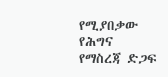የሚያበቃው የሕግና የማስረጃ ድጋፍ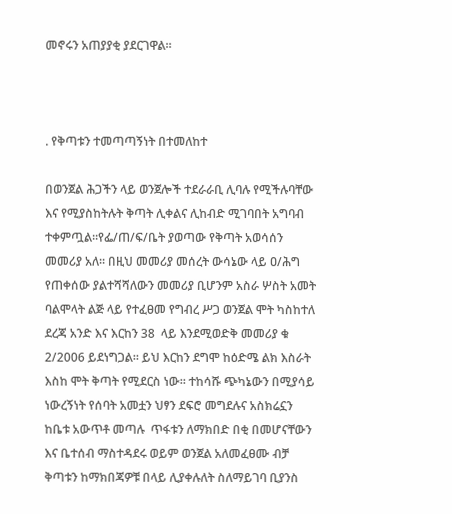መኖሩን አጠያያቂ ያደርገዋል።



. የቅጣቱን ተመጣጣኝነት በተመለከተ

በወንጀል ሕጋችን ላይ ወንጀሎች ተደራራቢ ሊባሉ የሚችሉባቸው እና የሚያስከትሉት ቅጣት ሊቀልና ሊከብድ ሚገባበት አግባብ ተቀምጧል።የፌ/ጠ/ፍ/ቤት ያወጣው የቅጣት አወሳሰን መመሪያ አለ። በዚህ መመሪያ መሰረት ውሳኔው ላይ ዐ/ሕግ የጠቀሰው ያልተሻሻለውን መመሪያ ቢሆንም አስራ ሦስት አመት ባልሞላት ልጅ ላይ የተፈፀመ የግብረ ሥጋ ወንጀል ሞት ካስከተለ ደረጃ አንድ እና እርከን 38  ላይ እንደሚወድቅ መመሪያ ቁ 2/2006 ይደነግጋል። ይህ እርከን ደግሞ ከዕድሜ ልክ እስራት እስከ ሞት ቅጣት የሚደርስ ነው። ተከሳሹ ጭካኔውን በሚያሳይ ነውረኝነት የሰባት አመቷን ህፃን ደፍሮ መግደሉና አስክሬኗን  ከቤቱ አውጥቶ መጣሉ  ጥፋቱን ለማክበድ በቂ በመሆናቸውን እና ቤተሰብ ማስተዳደሩ ወይም ወንጀል አለመፈፀሙ ብቻ ቅጣቱን ከማክበጃዎቹ በላይ ሊያቀሉለት ስለማይገባ ቢያንስ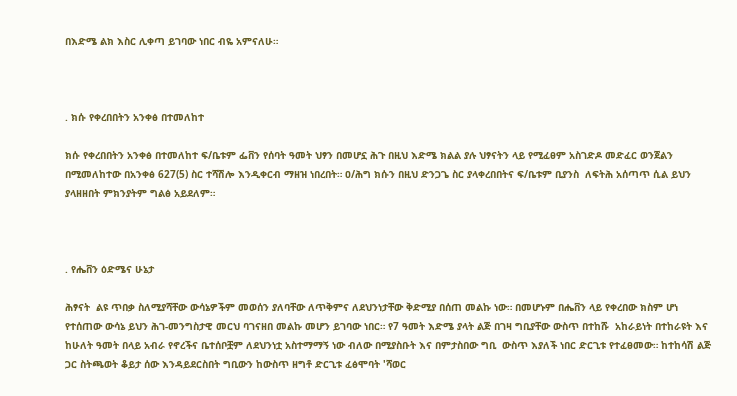በእድሜ ልክ እስር ሊቀጣ ይገባው ነበር ብዬ አምናለሁ።



. ክሱ የቀረበበትን አንቀፅ በተመለከተ

ክሱ የቀረበበትን አንቀፅ በተመለከተ ፍ/ቤቱም ፌቨን የሰባት ዓመት ህፃን በመሆኗ ሕጉ በዚህ እድሜ ክልል ያሉ ህፃናትን ላይ የሚፈፀም አስገድዶ መድፈር ወንጀልን በሚመለከተው በአንቀፅ 627(5) ስር ተሻሽሎ እንዲቀርብ ማዘዝ ነበረበት። ዐ/ሕግ ክሱን በዚህ ድንጋጌ ስር ያላቀረበበትና ፍ/ቤቱም ቢያንስ  ለፍትሕ አሰጣጥ ሲል ይህን ያላዘዘበት ምክንያትም ግልፅ አይደለም።



. የሔቨን ዕድሜና ሁኔታ

ሕፃናት  ልዩ ጥበቃ ስለሚያሻቸው ውሳኔዎችም መወሰን ያለባቸው ለጥቅምና ለደህንነታቸው ቅድሚያ በሰጠ መልኩ ነው። በመሆኑም በሔቨን ላይ የቀረበው ክስም ሆነ የተሰጠው ውሳኔ ይህን ሕገ-መንግስታዊ መርህ ባገናዘበ መልኩ መሆን ይገባው ነበር። የ7 ዓመት እድሜ ያላት ልጅ በገዛ ግቢያቸው ውስጥ በተከሹ  አከራይነት በተከራዩት እና ከሁለት ዓመት በላይ አብራ የኖረችና ቤተሰቦቿም ለደህንነቷ አስተማማኝ ነው ብለው በሚያስቡት እና በምታስበው ግቢ  ውስጥ እያለች ነበር ድርጊቱ የተፈፀመው። ከተከሳሽ ልጅ ጋር ስትጫወት ቆይታ ሰው እንዳይደርስበት ግቢውን ከውስጥ ዘግቶ ድርጊቱ ፈፅሞባት 'ሻወር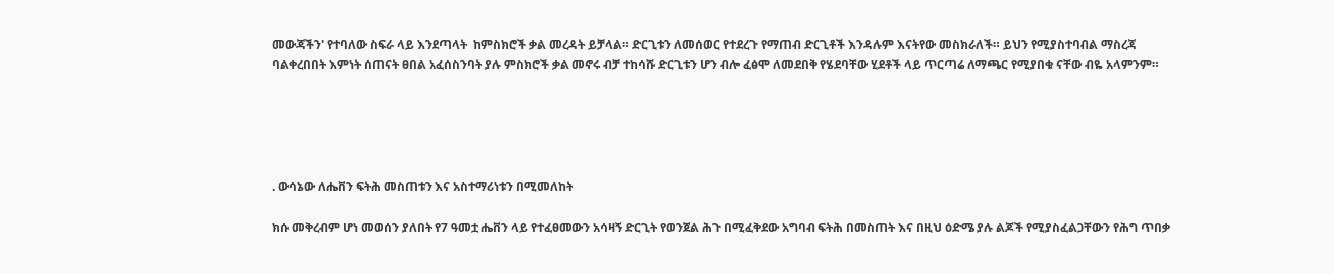መውጃችን' የተባለው ስፍራ ላይ እንደጣላት  ከምስክሮች ቃል መረዳት ይቻላል። ድርጊቱን ለመሰወር የተደረጉ የማጠብ ድርጊቶች እንዳሉም እናትየው መስክራለች። ይህን የሚያስተባብል ማስረጃ ባልቀረበበት እምነት ሰጠናት ፀበል አፈሰስንባት ያሉ ምስክሮች ቃል መኖሩ ብቻ ተከሳሹ ድርጊቱን ሆን ብሎ ፈፅሞ ለመደበቅ የሄደባቸው ሂደቶች ላይ ጥርጣሬ ለማጫር የሚያበቁ ናቸው ብዬ አላምንም።





. ውሳኔው ለሔቨን ፍትሕ መስጠቱን እና አስተማሪነቱን በሚመለከት

ክሱ መቅረብም ሆነ መወሰን ያለበት የ7 ዓመቷ ሔቨን ላይ የተፈፀመውን አሳዛኝ ድርጊት የወንጀል ሕጉ በሚፈቅደው አግባብ ፍትሕ በመስጠት እና በዚህ ዕድሜ ያሉ ልጆች የሚያስፈልጋቸውን የሕግ ጥበቃ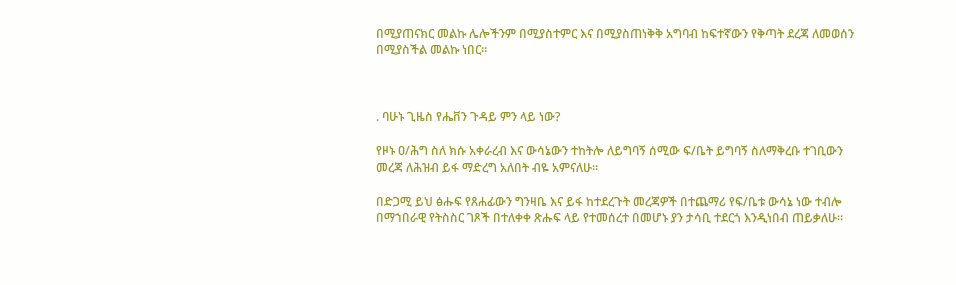በሚያጠናክር መልኩ ሌሎችንም በሚያስተምር እና በሚያስጠነቅቅ አግባብ ከፍተኛውን የቅጣት ደረጃ ለመወሰን በሚያስችል መልኩ ነበር።



. ባሁኑ ጊዜስ የሔቨን ጉዳይ ምን ላይ ነው?

የዞኑ ዐ/ሕግ ስለ ክሱ አቀራረብ እና ውሳኔውን ተከትሎ ለይግባኝ ሰሚው ፍ/ቤት ይግባኝ ስለማቅረቡ ተገቢውን መረጃ ለሕዝብ ይፋ ማድረግ አለበት ብዬ አምናለሁ።

በድጋሚ ይህ ፅሑፍ የጸሐፊውን ግንዛቤ እና ይፋ ከተደረጉት መረጃዎች በተጨማሪ የፍ/ቤቱ ውሳኔ ነው ተብሎ በማኀበራዊ የትስስር ገጾች በተለቀቀ ጽሑፍ ላይ የተመሰረተ በመሆኑ ያን ታሳቢ ተደርጎ እንዲነበብ ጠይቃለሁ።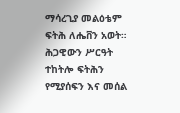ማሳረጊያ መልዕቴም ፍትሕ ለሔቨን አወት። ሕጋዊውን ሥርዓት ተከትሎ ፍትሕን የሚያሰፍን እና መሰል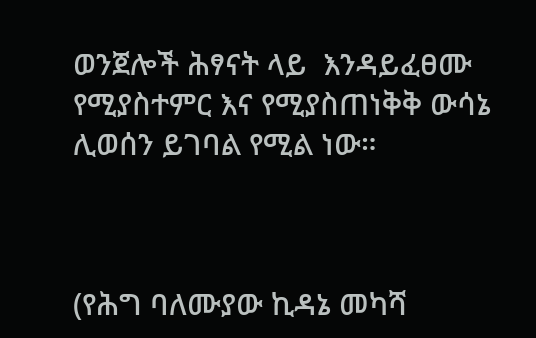ወንጀሎች ሕፃናት ላይ  እንዳይፈፀሙ የሚያስተምር እና የሚያስጠነቅቅ ውሳኔ ሊወሰን ይገባል የሚል ነው።



(የሕግ ባለሙያው ኪዳኔ መካሻ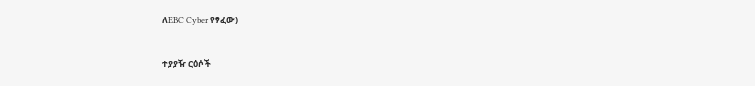ለEBC Cyber የፃፈው)


ተያያዥ ርዕሶች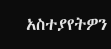አስተያየትዎን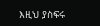እዚህ ያስፍሩ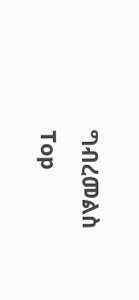ግብረመልስ
Top